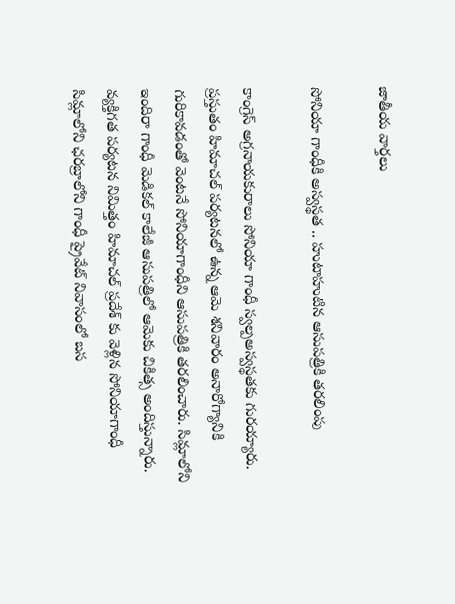జాతీయ వార్తలు

సోనియా గాంధీకి అస్వస్థత .. హుటాహుటిన ఆసుపత్రికి తరలింపు

కాంగ్రెస్ అగ్రనాయకురాలు సోనియా గాంధీ స్వల్పఅస్వస్థతకు గురయ్యారు. ప్రస్తుతం హిమాచల్ పర్యటనలో ఉన్న ఆమె శనివారం అనారోగ్యానికి గురికావడంతో వెంటనే సోనియాగాంధీని ఆసుపత్రికి తరలించారు. సిమ్లాలోని ఇందిరా గాంధీ మెడికల్ కాలేజీ ఆసుపత్రిలో ఆమెకు చికిత్స అందిస్తున్నారు. వ్యక్తిగత పర్యటన నిమిత్తం హిమాచల్ ప్రదేశ్ కు వెళ్లిన సోనియాగాంధీ సిమ్లాలోని ఛరబ్రాలోని గాంధీ ప్రైవేట్ నివాసంలో బస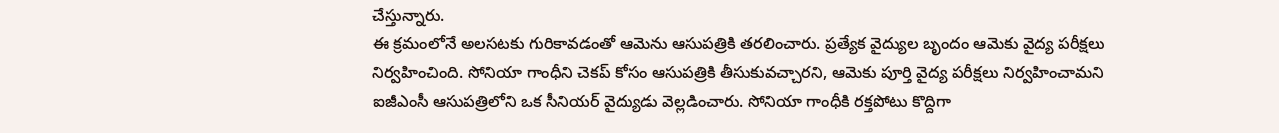చేస్తున్నారు.
ఈ క్రమంలోనే అలసటకు గురికావడంతో ఆమెను ఆసుపత్రికి తరలించారు. ప్రత్యేక వైద్యుల బృందం ఆమెకు వైద్య పరీక్షలు నిర్వహించింది. సోనియా గాంధీని చెకప్ కోసం ఆసుపత్రికి తీసుకువచ్చారని, ఆమెకు పూర్తి వైద్య పరీక్షలు నిర్వహించామని ఐజీఎంసీ ఆసుపత్రిలోని ఒక సీనియర్ వైద్యుడు వెల్లడించారు. సోనియా గాంధీకి రక్తపోటు కొద్దిగా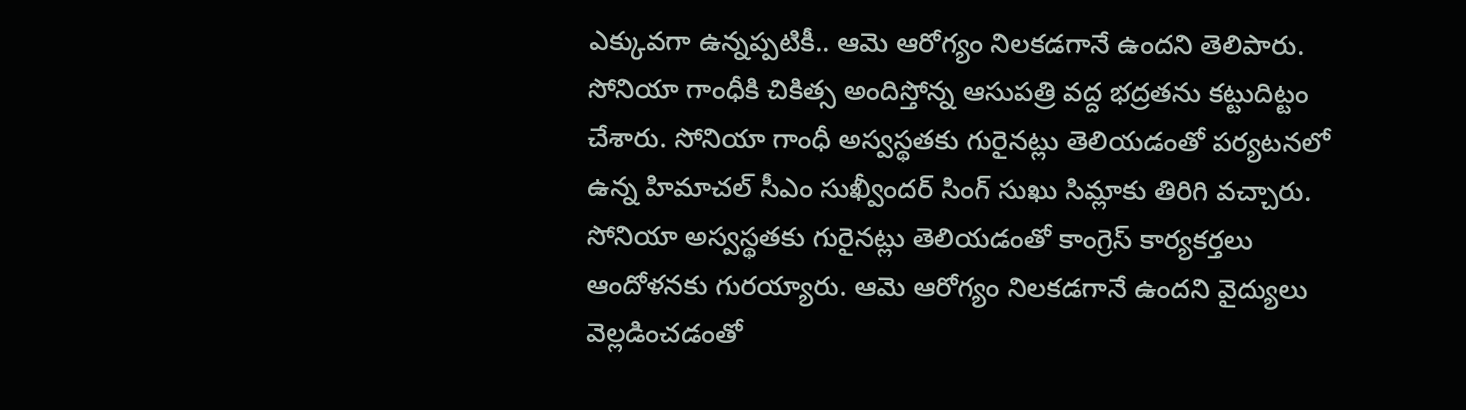ఎక్కువగా ఉన్నప్పటికీ.. ఆమె ఆరోగ్యం నిలకడగానే ఉందని తెలిపారు. సోనియా గాంధీకి చికిత్స అందిస్తోన్న ఆసుపత్రి వద్ద భద్రతను కట్టుదిట్టం చేశారు. సోనియా గాంధీ అస్వస్థతకు గురైనట్లు తెలియడంతో పర్యటనలో ఉన్న హిమాచల్ సీఎం సుఖ్వీందర్ సింగ్ సుఖు సిమ్లాకు తిరిగి వచ్చారు. సోనియా అస్వస్థతకు గురైనట్లు తెలియడంతో కాంగ్రెస్ కార్యకర్తలు ఆందోళనకు గురయ్యారు. ఆమె ఆరోగ్యం నిలకడగానే ఉందని వైద్యులు వెల్లడించడంతో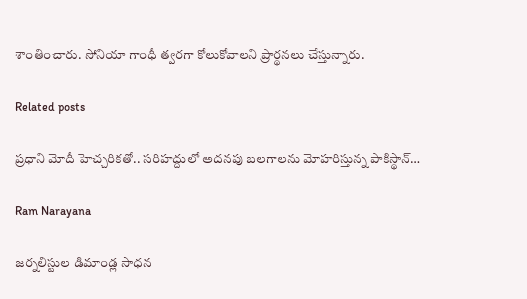శాంతించారు. సోనియా గాంధీ త్వరగా కోలుకోవాలని ప్రార్థనలు చేస్తున్నారు.

Related posts

ప్రధాని మోదీ హెచ్చరికతో.. సరిహద్దులో అదనపు బలగాలను మోహరిస్తున్న పాకిస్థాన్…

Ram Narayana

జర్నలిస్టుల డిమాండ్ల సాధన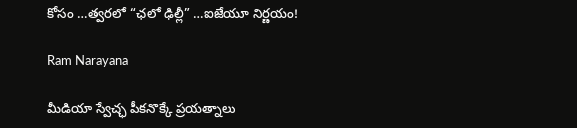కోసం …త్వరలో “ఛలో ఢిల్లీ” …ఐజేయూ నిర్ణయం!

Ram Narayana

మీడియా స్వేచ్ఛ పీకనొక్కే ప్రయత్నాలు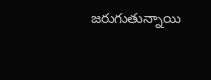జరుగుతున్నాయి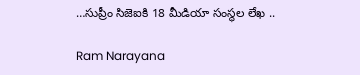…సుప్రీం సిజెఐకి 18 మీడియా సంస్థల లేఖ ..

Ram Narayana